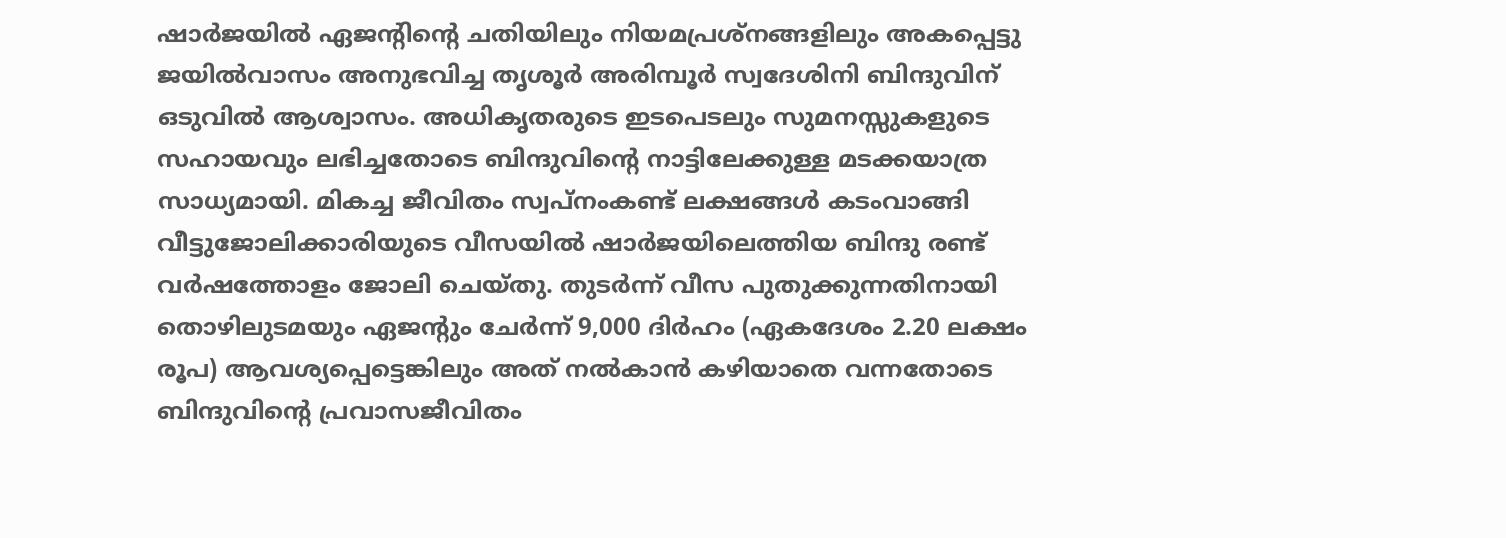ഷാർജയിൽ ഏജന്റിന്റെ ചതിയിലും നിയമപ്രശ്നങ്ങളിലും അകപ്പെട്ടു ജയിൽവാസം അനുഭവിച്ച തൃശൂർ അരിമ്പൂർ സ്വദേശിനി ബിന്ദുവിന് ഒടുവിൽ ആശ്വാസം. അധികൃതരുടെ ഇടപെടലും സുമനസ്സുകളുടെ സഹായവും ലഭിച്ചതോടെ ബിന്ദുവിന്റെ നാട്ടിലേക്കുള്ള മടക്കയാത്ര സാധ്യമായി. മികച്ച ജീവിതം സ്വപ്നംകണ്ട് ലക്ഷങ്ങൾ കടംവാങ്ങി വീട്ടുജോലിക്കാരിയുടെ വീസയിൽ ഷാർജയിലെത്തിയ ബിന്ദു രണ്ട് വർഷത്തോളം ജോലി ചെയ്തു. തുടർന്ന് വീസ പുതുക്കുന്നതിനായി തൊഴിലുടമയും ഏജന്റും ചേർന്ന് 9,000 ദിർഹം (ഏകദേശം 2.20 ലക്ഷം രൂപ) ആവശ്യപ്പെട്ടെങ്കിലും അത് നൽകാൻ കഴിയാതെ വന്നതോടെ ബിന്ദുവിന്റെ പ്രവാസജീവിതം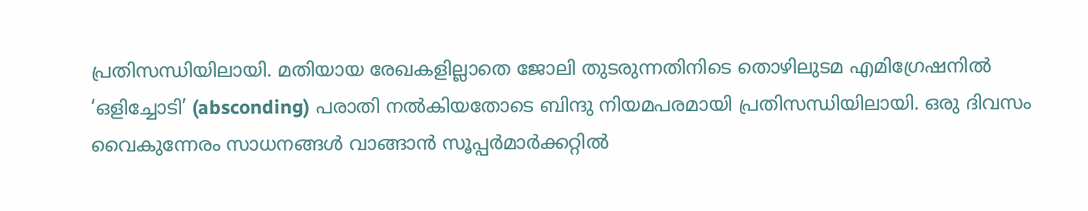പ്രതിസന്ധിയിലായി. മതിയായ രേഖകളില്ലാതെ ജോലി തുടരുന്നതിനിടെ തൊഴിലുടമ എമിഗ്രേഷനിൽ ‘ഒളിച്ചോടി’ (absconding) പരാതി നൽകിയതോടെ ബിന്ദു നിയമപരമായി പ്രതിസന്ധിയിലായി. ഒരു ദിവസം വൈകുന്നേരം സാധനങ്ങൾ വാങ്ങാൻ സൂപ്പർമാർക്കറ്റിൽ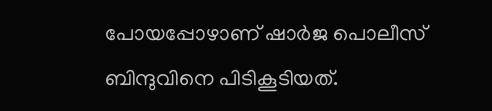പോയപ്പോഴാണ് ഷാർജ പൊലീസ് ബിന്ദുവിനെ പിടികൂടിയത്.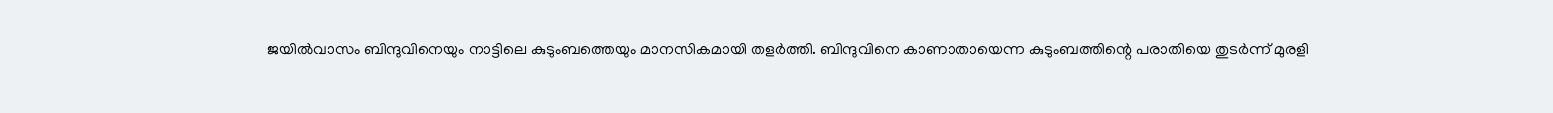ജയിൽവാസം ബിന്ദുവിനെയും നാട്ടിലെ കുടുംബത്തെയും മാനസികമായി തളർത്തി. ബിന്ദുവിനെ കാണാതായെന്ന കുടുംബത്തിന്റെ പരാതിയെ തുടർന്ന് മുരളി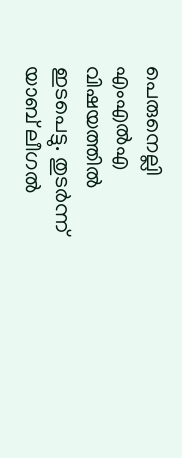പെരുനെല്ലി എംഎൽഎ വിഷയത്തിൽ ഇടപെട്ടു. തുടർന്ന് യാബ് ലീഗൽ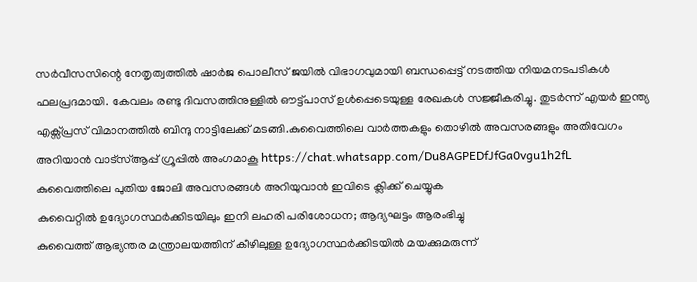സർവീസസിന്റെ നേതൃത്വത്തിൽ ഷാർജ പൊലീസ് ജയിൽ വിഭാഗവുമായി ബന്ധപ്പെട്ട് നടത്തിയ നിയമനടപടികൾ ഫലപ്രദമായി. കേവലം രണ്ടു ദിവസത്തിനുള്ളിൽ ഔട്ട്പാസ് ഉൾപ്പെടെയുള്ള രേഖകൾ സജ്ജീകരിച്ചു. തുടർന്ന് എയർ ഇന്ത്യ എക്സ്പ്രസ് വിമാനത്തിൽ ബിന്ദു നാട്ടിലേക്ക് മടങ്ങി.കുവൈത്തിലെ വാർത്തകളും തൊഴിൽ അവസരങ്ങളും അതിവേഗം അറിയാൻ വാട്സ്ആപ്പ് ഗ്രൂപ്പിൽ അംഗമാകൂ https://chat.whatsapp.com/Du8AGPEDfJfGa0vgu1h2fL
കുവൈത്തിലെ പുതിയ ജോലി അവസരങ്ങൾ അറിയുവാൻ ഇവിടെ ക്ലിക്ക് ചെയ്യുക
കുവൈറ്റിൽ ഉദ്യോഗസ്ഥർക്കിടയിലും ഇനി ലഹരി പരിശോധന; ആദ്യഘട്ടം ആരംഭിച്ചു
കുവൈത്ത് ആഭ്യന്തര മന്ത്രാലയത്തിന് കീഴിലുള്ള ഉദ്യോഗസ്ഥർക്കിടയിൽ മയക്കുമരുന്ന്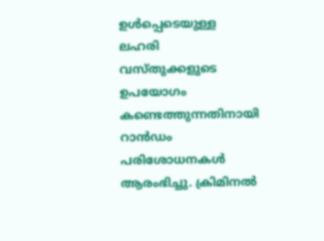ഉൾപ്പെടെയുള്ള ലഹരി വസ്തുക്കളുടെ ഉപയോഗം കണ്ടെത്തുന്നതിനായി റാൻഡം പരിശോധനകൾ ആരംഭിച്ചു. ക്രിമിനൽ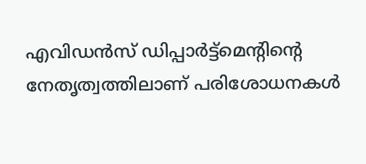എവിഡൻസ് ഡിപ്പാർട്ട്മെന്റിന്റെ നേതൃത്വത്തിലാണ് പരിശോധനകൾ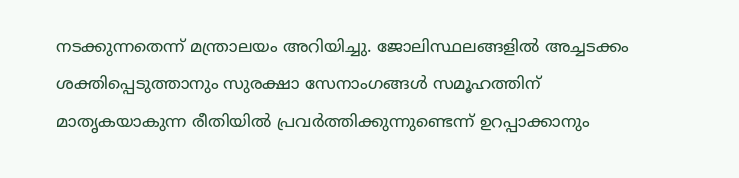നടക്കുന്നതെന്ന് മന്ത്രാലയം അറിയിച്ചു. ജോലിസ്ഥലങ്ങളിൽ അച്ചടക്കം ശക്തിപ്പെടുത്താനും സുരക്ഷാ സേനാംഗങ്ങൾ സമൂഹത്തിന് മാതൃകയാകുന്ന രീതിയിൽ പ്രവർത്തിക്കുന്നുണ്ടെന്ന് ഉറപ്പാക്കാനും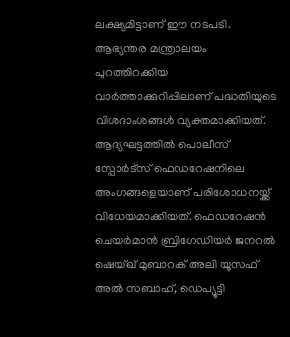ലക്ഷ്യമിട്ടാണ് ഈ നടപടി. ആഭ്യന്തര മന്ത്രാലയം പുറത്തിറക്കിയ വാർത്താക്കുറിപ്പിലാണ് പദ്ധതിയുടെ വിശദാംശങ്ങൾ വ്യക്തമാക്കിയത്. ആദ്യഘട്ടത്തിൽ പൊലീസ് സ്പോർട്സ് ഫെഡറേഷനിലെ അംഗങ്ങളെയാണ് പരിശോധനയ്ക്ക് വിധേയമാക്കിയത്. ഫെഡറേഷൻ ചെയർമാൻ ബ്രിഗേഡിയർ ജനറൽ ഷെയ്ഖ് മുബാറക് അലി യൂസഫ് അൽ സബാഹ്, ഡെപ്യൂട്ടി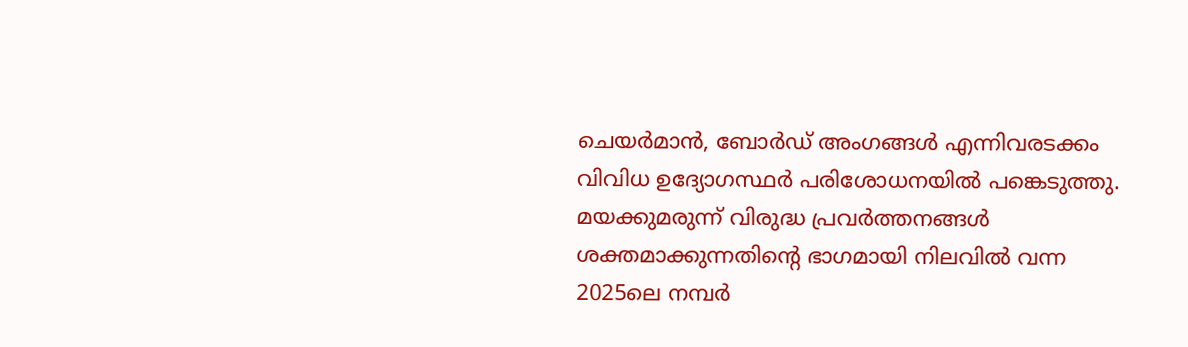ചെയർമാൻ, ബോർഡ് അംഗങ്ങൾ എന്നിവരടക്കം വിവിധ ഉദ്യോഗസ്ഥർ പരിശോധനയിൽ പങ്കെടുത്തു.
മയക്കുമരുന്ന് വിരുദ്ധ പ്രവർത്തനങ്ങൾ ശക്തമാക്കുന്നതിന്റെ ഭാഗമായി നിലവിൽ വന്ന 2025ലെ നമ്പർ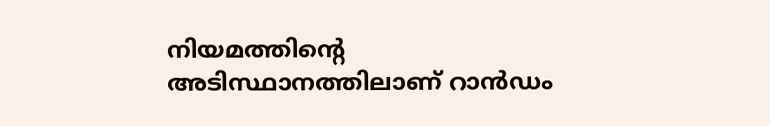നിയമത്തിന്റെ അടിസ്ഥാനത്തിലാണ് റാൻഡം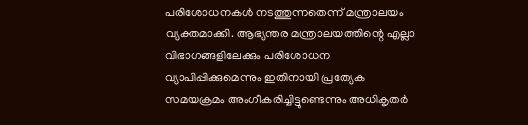പരിശോധനകൾ നടത്തുന്നതെന്ന് മന്ത്രാലയം വ്യക്തമാക്കി. ആഭ്യന്തര മന്ത്രാലയത്തിന്റെ എല്ലാ വിഭാഗങ്ങളിലേക്കും പരിശോധന വ്യാപിപ്പിക്കുമെന്നും ഇതിനായി പ്രത്യേക സമയക്രമം അംഗീകരിച്ചിട്ടുണ്ടെന്നും അധികൃതർ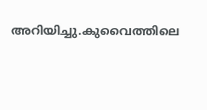അറിയിച്ചു.കുവൈത്തിലെ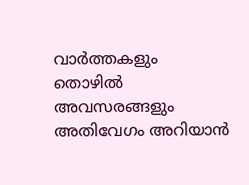വാർത്തകളും തൊഴിൽ അവസരങ്ങളും അതിവേഗം അറിയാൻ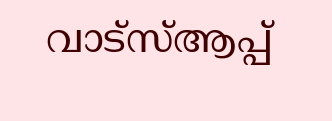വാട്സ്ആപ്പ്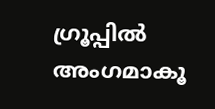ഗ്രൂപ്പിൽ അംഗമാകൂ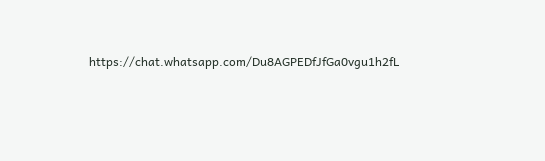https://chat.whatsapp.com/Du8AGPEDfJfGa0vgu1h2fL